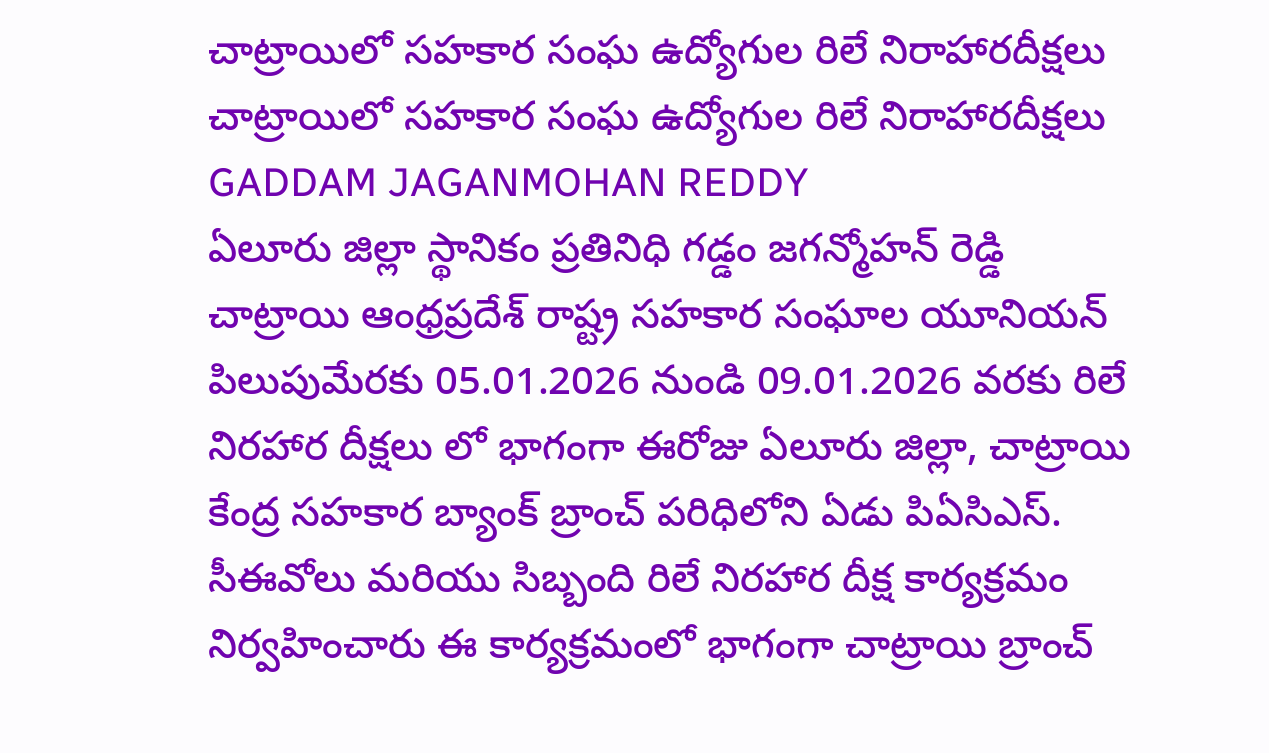చాట్రాయిలో సహకార సంఘ ఉద్యోగుల రిలే నిరాహారదీక్షలు
చాట్రాయిలో సహకార సంఘ ఉద్యోగుల రిలే నిరాహారదీక్షలు
GADDAM JAGANMOHAN REDDY
ఏలూరు జిల్లా స్థానికం ప్రతినిధి గడ్డం జగన్మోహన్ రెడ్డి
చాట్రాయి ఆంధ్రప్రదేశ్ రాష్ట్ర సహకార సంఘాల యూనియన్ పిలుపుమేరకు 05.01.2026 నుండి 09.01.2026 వరకు రిలే నిరహార దీక్షలు లో భాగంగా ఈరోజు ఏలూరు జిల్లా, చాట్రాయి కేంద్ర సహకార బ్యాంక్ బ్రాంచ్ పరిధిలోని ఏడు పిఏసిఎస్. సీఈవోలు మరియు సిబ్బంది రిలే నిరహార దీక్ష కార్యక్రమం నిర్వహించారు ఈ కార్యక్రమంలో భాగంగా చాట్రాయి బ్రాంచ్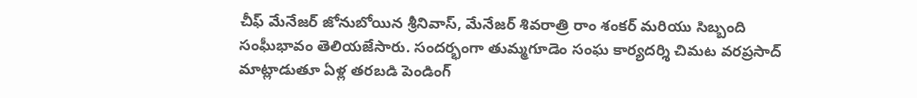చీఫ్ మేనేజర్ జోనుబోయిన శ్రీనివాస్, మేనేజర్ శివరాత్రి రాం శంకర్ మరియు సిబ్బంది సంఘీభావం తెలియజేసారు. సందర్భంగా తుమ్మగూడెం సంఘ కార్యదర్శి చిమట వరప్రసాద్ మాట్లాడుతూ ఏళ్ల తరబడి పెండింగ్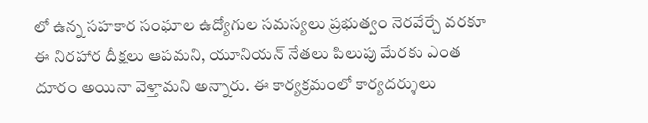లో ఉన్న సహకార సంఘాల ఉద్యోగుల సమస్యలు ప్రభుత్వం నెరవేర్చే వరకూ ఈ నిరహార దీక్షలు ఆపమని, యూనియన్ నేతలు పిలుపు మేరకు ఎంత దూరం అయినా వెళ్తామని అన్నారు. ఈ కార్యక్రమంలో కార్యదర్శులు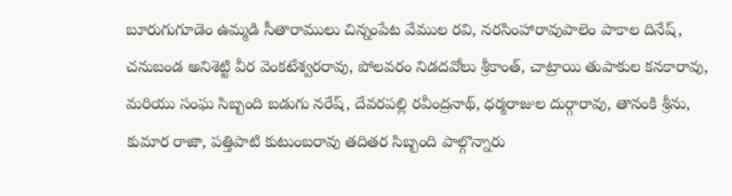బూరుగుగూడెం ఉమ్మడి సీతారాములు చిన్నంపేట వేముల రవి, నరసింహారావుపాలెం పాకాల దినేష్, చనుబండ అనిశెట్టి వీర వెంకటేశ్వరరావు, పోలవరం నిడదవోలు శ్రీకాంత్, చాట్రాయి తుపాకుల కనకారావు, మరియు సంఘ సిబ్బంది బడుగు నరేష్, దేవరపల్లి రవీంద్రనాథ్, ధర్మరాజుల దుర్గారావు, తానంకి శ్రీను, కుమార రాజా, పత్తిపాటి కుటుంబరావు తదితర సిబ్బంది పాల్గొన్నారు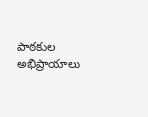పాఠకుల అభిప్రాయాలు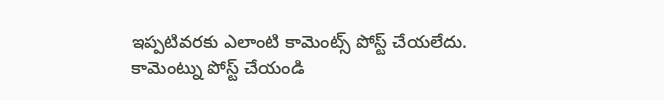ఇప్పటివరకు ఎలాంటి కామెంట్స్ పోస్ట్ చేయలేదు.
కామెంట్ను పోస్ట్ చేయండి